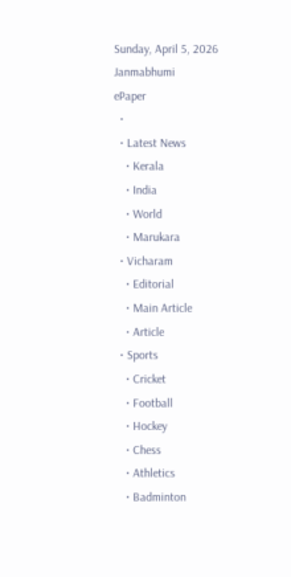Sunday, April 5, 2026
Janmabhumi
ePaper
  •
  • Latest News
    • Kerala
    • India
    • World
    • Marukara
  • Vicharam
    • Editorial
    • Main Article
    • Article
  • Sports
    • Cricket
    • Football
    • Hockey
    • Chess
    • Athletics
    • Badminton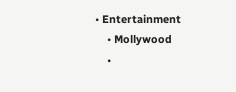• Entertainment
    • Mollywood
    •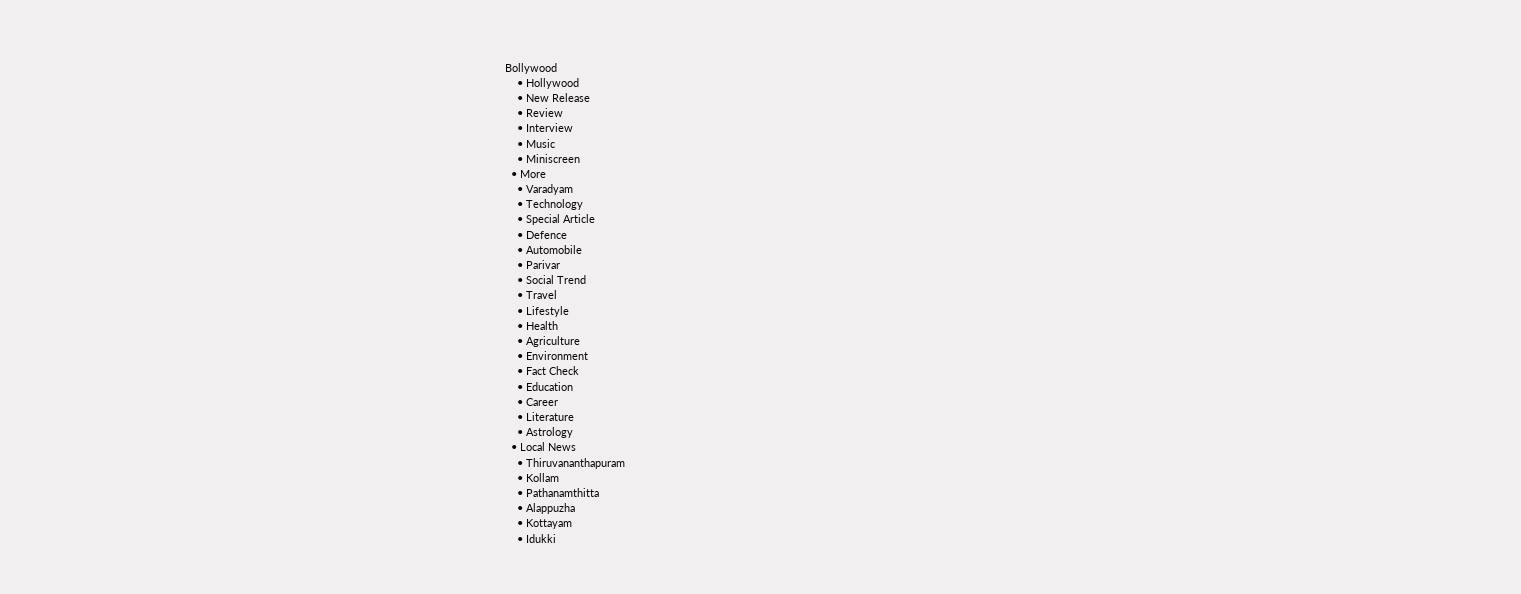Bollywood
    • Hollywood
    • New Release
    • Review
    • Interview
    • Music
    • Miniscreen
  • More
    • Varadyam
    • Technology
    • Special Article
    • Defence
    • Automobile
    • Parivar
    • Social Trend
    • Travel
    • Lifestyle
    • Health
    • Agriculture
    • Environment
    • Fact Check
    • Education
    • Career
    • Literature
    • Astrology
  • Local News
    • Thiruvananthapuram
    • Kollam
    • Pathanamthitta
    • Alappuzha
    • Kottayam
    • Idukki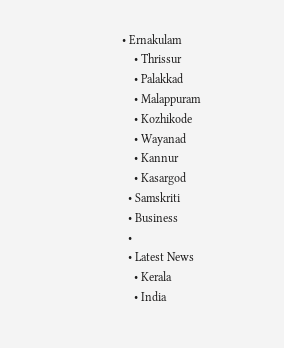• Ernakulam
    • Thrissur
    • Palakkad
    • Malappuram
    • Kozhikode
    • Wayanad
    • Kannur
    • Kasargod
  • Samskriti
  • Business
  •
  • Latest News
    • Kerala
    • India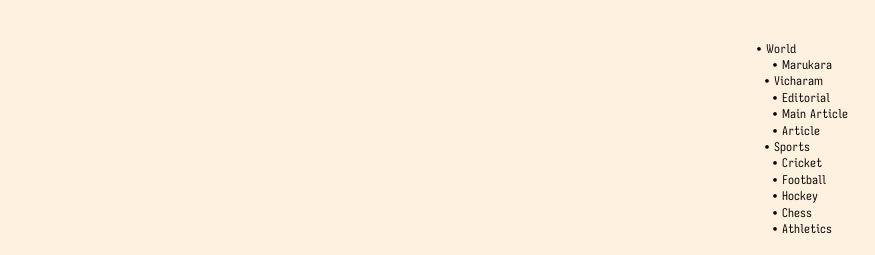• World
    • Marukara
  • Vicharam
    • Editorial
    • Main Article
    • Article
  • Sports
    • Cricket
    • Football
    • Hockey
    • Chess
    • Athletics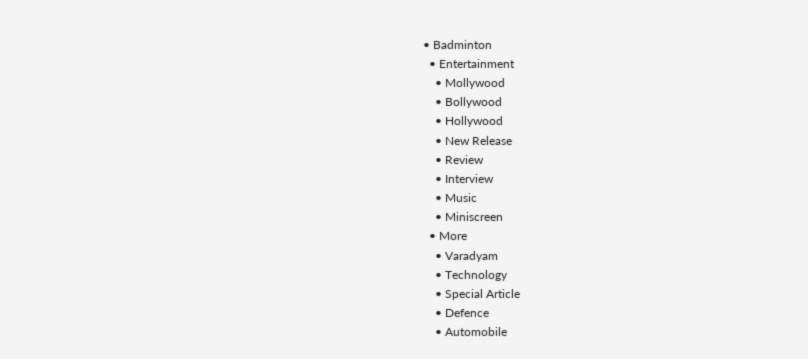• Badminton
  • Entertainment
    • Mollywood
    • Bollywood
    • Hollywood
    • New Release
    • Review
    • Interview
    • Music
    • Miniscreen
  • More
    • Varadyam
    • Technology
    • Special Article
    • Defence
    • Automobile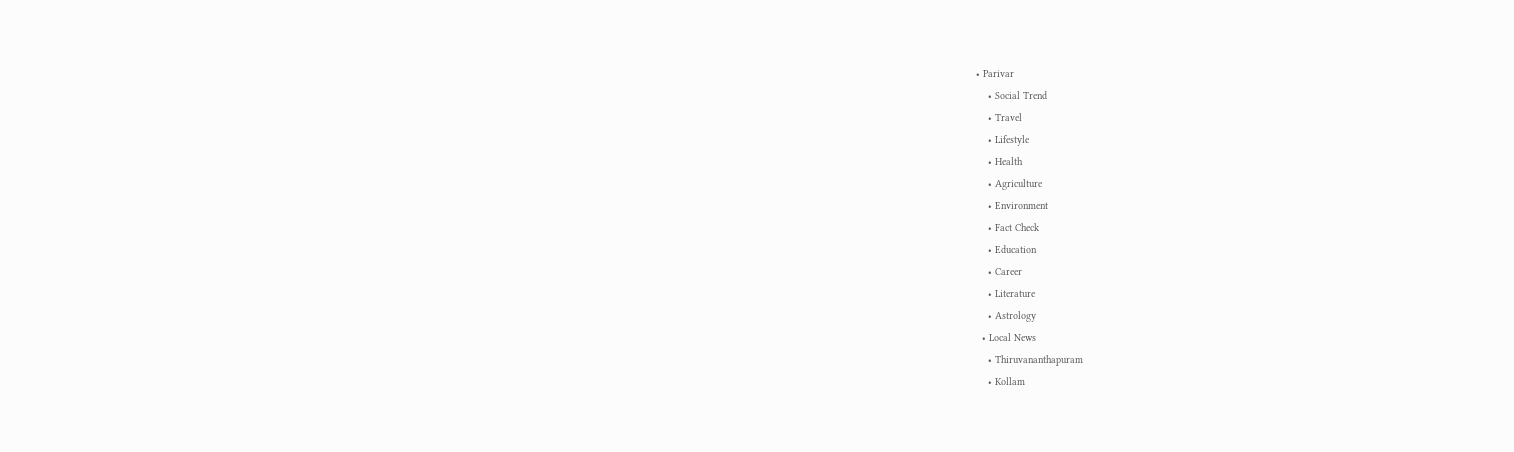• Parivar
    • Social Trend
    • Travel
    • Lifestyle
    • Health
    • Agriculture
    • Environment
    • Fact Check
    • Education
    • Career
    • Literature
    • Astrology
  • Local News
    • Thiruvananthapuram
    • Kollam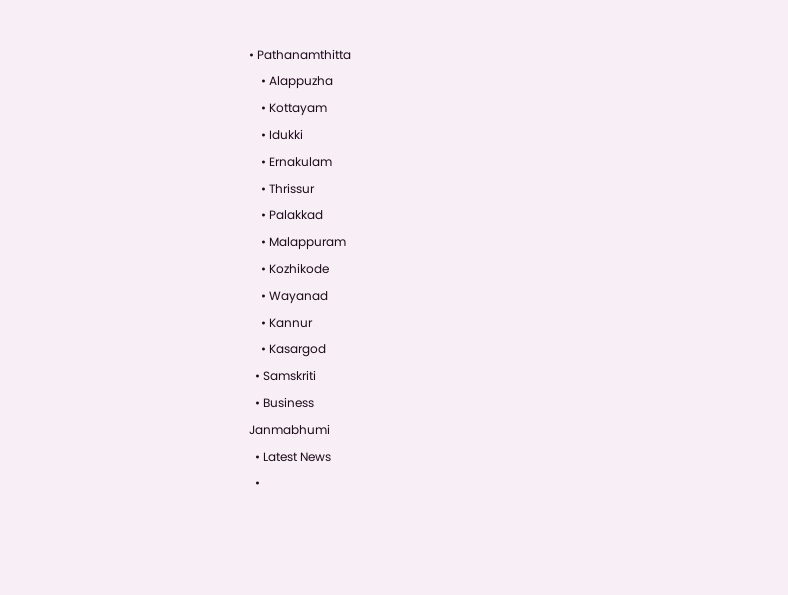• Pathanamthitta
    • Alappuzha
    • Kottayam
    • Idukki
    • Ernakulam
    • Thrissur
    • Palakkad
    • Malappuram
    • Kozhikode
    • Wayanad
    • Kannur
    • Kasargod
  • Samskriti
  • Business
Janmabhumi
  • Latest News
  •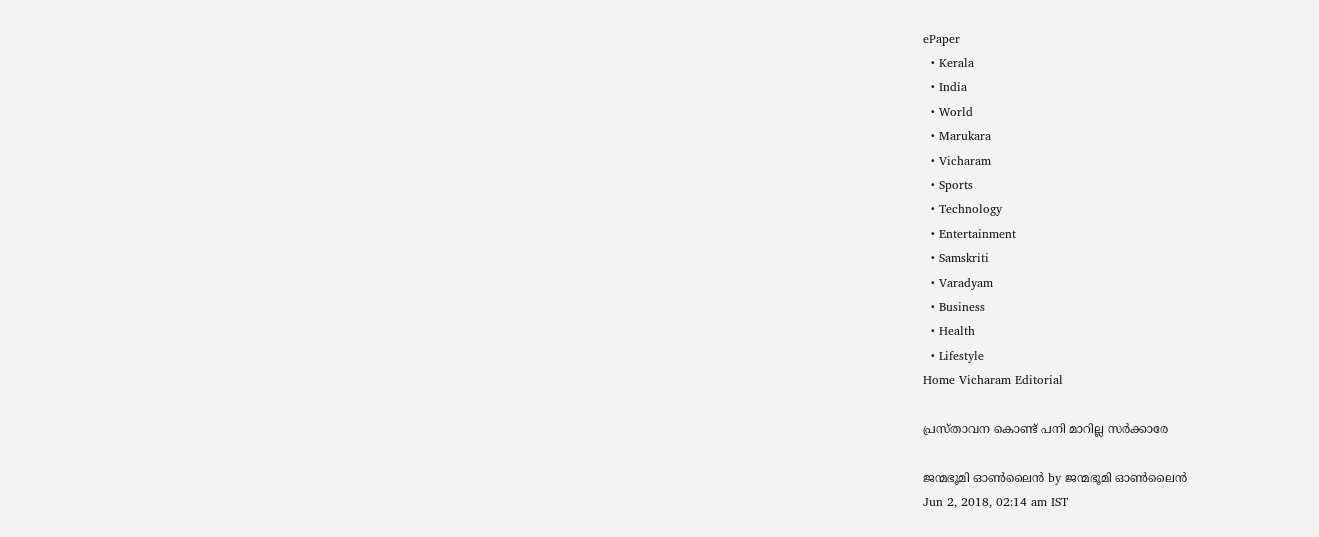ePaper
  • Kerala
  • India
  • World
  • Marukara
  • Vicharam
  • Sports
  • Technology
  • Entertainment
  • Samskriti
  • Varadyam
  • Business
  • Health
  • Lifestyle
Home Vicharam Editorial

പ്രസ്താവന കൊണ്ട് പനി മാറില്ല സര്‍ക്കാരേ

ജന്മഭൂമി ഓണ്‍ലൈന്‍ by ജന്മഭൂമി ഓണ്‍ലൈന്‍
Jun 2, 2018, 02:14 am IST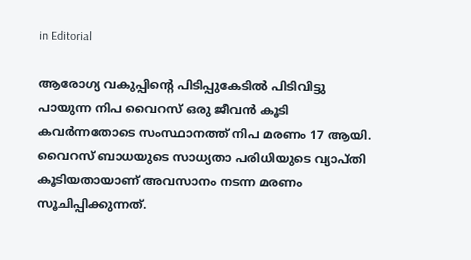in Editorial

ആരോഗ്യ വകുപ്പിന്റെ പിടിപ്പുകേടില്‍ പിടിവിട്ടു പായുന്ന നിപ വൈറസ് ഒരു ജീവന്‍ കൂടി കവര്‍ന്നതോടെ സംസ്ഥാനത്ത് നിപ മരണം 17 ആയി. വൈറസ് ബാധയുടെ സാധ്യതാ പരിധിയുടെ വ്യാപ്തി കൂടിയതായാണ് അവസാനം നടന്ന മരണം സൂചിപ്പിക്കുന്നത്.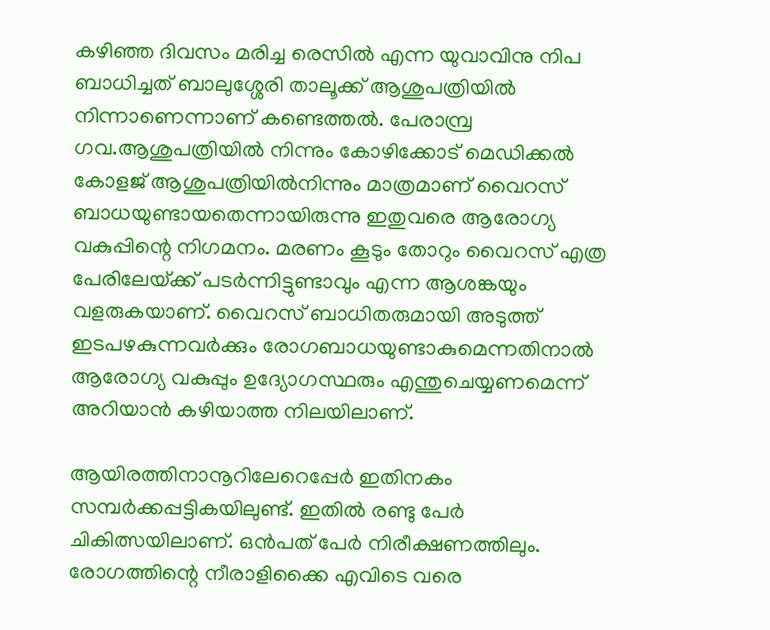കഴിഞ്ഞ ദിവസം മരിച്ച രെസില്‍ എന്ന യുവാവിനു നിപ ബാധിച്ചത് ബാലുശ്ശേരി താലൂക്ക് ആശുപത്രിയില്‍ നിന്നാണെന്നാണ് കണ്ടെത്തല്‍. പേരാമ്പ്ര ഗവ.ആശുപത്രിയില്‍ നിന്നും കോഴിക്കോട് മെഡിക്കല്‍ കോളജ് ആശുപത്രിയില്‍നിന്നും മാത്രമാണ് വൈറസ് ബാധയുണ്ടായതെന്നായിരുന്നു ഇതുവരെ ആരോഗ്യ വകുപ്പിന്റെ നിഗമനം. മരണം കൂടും തോറും വൈറസ് എത്ര പേരിലേയ്‌ക്ക് പടര്‍ന്നിട്ടുണ്ടാവും എന്ന ആശങ്കയും വളരുകയാണ്. വൈറസ് ബാധിതരുമായി അടുത്ത് ഇടപഴകുന്നവര്‍ക്കും രോഗബാധയുണ്ടാകുമെന്നതിനാല്‍ ആരോഗ്യ വകുപ്പും ഉദ്യോഗസ്ഥരും എന്തുചെയ്യണമെന്ന് അറിയാന്‍ കഴിയാത്ത നിലയിലാണ്.

ആയിരത്തിനാനൂറിലേറെപ്പേര്‍ ഇതിനകം സമ്പര്‍ക്കപ്പട്ടികയിലുണ്ട്. ഇതില്‍ രണ്ടു പേര്‍ ചികിത്സയിലാണ്. ഒന്‍പത് പേര്‍ നിരീക്ഷണത്തിലും. രോഗത്തിന്റെ നീരാളിക്കൈ എവിടെ വരെ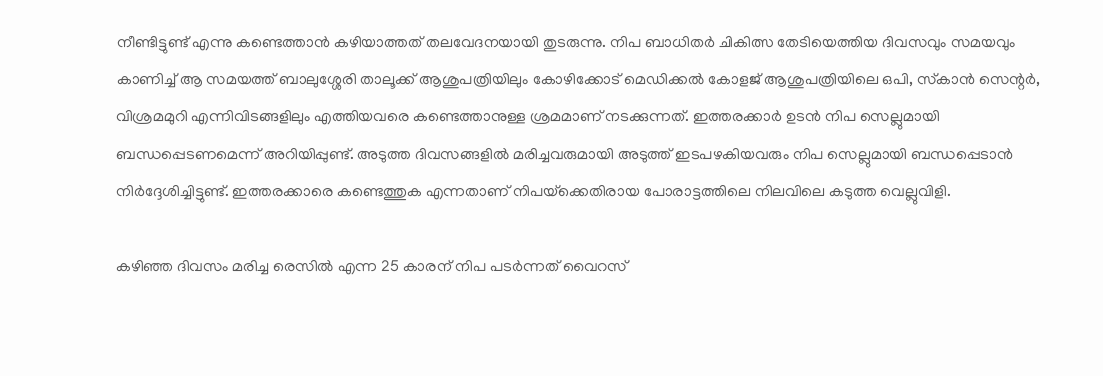നീണ്ടിട്ടുണ്ട് എന്നു കണ്ടെത്താന്‍ കഴിയാത്തത് തലവേദനയായി തുടരുന്നു. നിപ ബാധിതര്‍ ചികിത്സ തേടിയെത്തിയ ദിവസവും സമയവും കാണിച്ച് ആ സമയത്ത് ബാലുശ്ശേരി താലൂക്ക് ആശുപത്രിയിലും കോഴിക്കോട് മെഡിക്കല്‍ കോളജ് ആശുപത്രിയിലെ ഒപി, സ്‌കാന്‍ സെന്റര്‍, വിശ്രമമുറി എന്നിവിടങ്ങളിലും എത്തിയവരെ കണ്ടെത്താനുള്ള ശ്രമമാണ് നടക്കുന്നത്. ഇത്തരക്കാര്‍ ഉടന്‍ നിപ സെല്ലുമായി ബന്ധപ്പെടണമെന്ന് അറിയിപ്പുണ്ട്. അടുത്ത ദിവസങ്ങളില്‍ മരിച്ചവരുമായി അടുത്ത് ഇടപഴകിയവരും നിപ സെല്ലുമായി ബന്ധപ്പെടാന്‍ നിര്‍ദ്ദേശിച്ചിട്ടുണ്ട്. ഇത്തരക്കാരെ കണ്ടെത്തുക എന്നതാണ് നിപയ്‌ക്കെതിരായ പോരാട്ടത്തിലെ നിലവിലെ കടുത്ത വെല്ലുവിളി.

കഴിഞ്ഞ ദിവസം മരിച്ച രെസില്‍ എന്ന 25 കാരന് നിപ പടര്‍ന്നത് വൈറസ്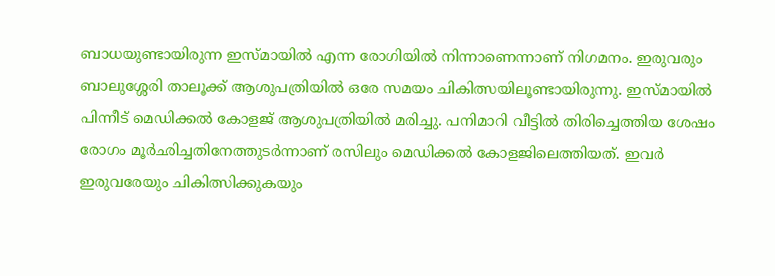ബാധയുണ്ടായിരുന്ന ഇസ്മായില്‍ എന്ന രോഗിയില്‍ നിന്നാണെന്നാണ് നിഗമനം. ഇരുവരും ബാലുശ്ശേരി താലൂക്ക് ആശുപത്രിയില്‍ ഒരേ സമയം ചികിത്സയിലൂണ്ടായിരുന്നു. ഇസ്മായില്‍ പിന്നീട് മെഡിക്കല്‍ കോളജ് ആശുപത്രിയില്‍ മരിച്ചു. പനിമാറി വീട്ടില്‍ തിരിച്ചെത്തിയ ശേഷം രോഗം മൂര്‍ഛിച്ചതിനേത്തുടര്‍ന്നാണ് രസിലും മെഡിക്കല്‍ കോളജിലെത്തിയത്. ഇവര്‍ ഇരുവരേയും ചികിത്സിക്കുകയും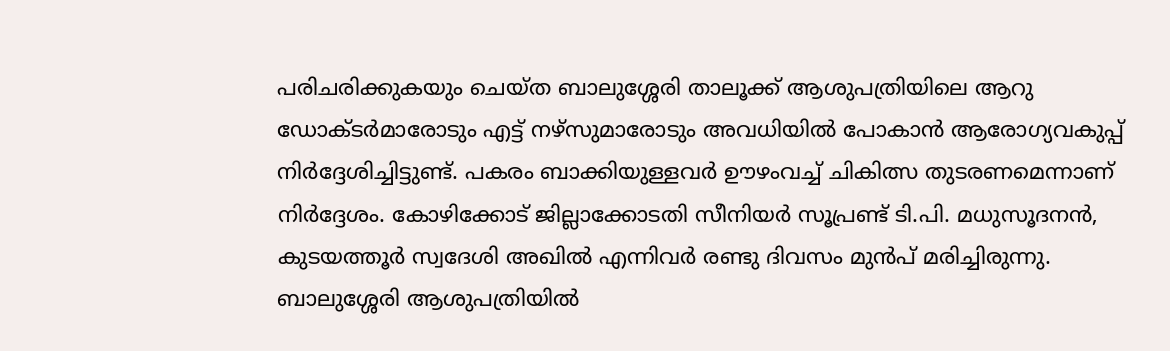പരിചരിക്കുകയും ചെയ്ത ബാലുശ്ശേരി താലൂക്ക് ആശുപത്രിയിലെ ആറു ഡോക്ടര്‍മാരോടും എട്ട് നഴ്സുമാരോടും അവധിയില്‍ പോകാന്‍ ആരോഗ്യവകുപ്പ് നിര്‍ദ്ദേശിച്ചിട്ടുണ്ട്. പകരം ബാക്കിയുള്ളവര്‍ ഊഴംവച്ച് ചികിത്സ തുടരണമെന്നാണ് നിര്‍ദ്ദേശം. കോഴിക്കോട് ജില്ലാക്കോടതി സീനിയര്‍ സൂപ്രണ്ട് ടി.പി. മധുസൂദനന്‍, കുടയത്തൂര്‍ സ്വദേശി അഖില്‍ എന്നിവര്‍ രണ്ടു ദിവസം മുന്‍പ് മരിച്ചിരുന്നു.  ബാലുശ്ശേരി ആശുപത്രിയില്‍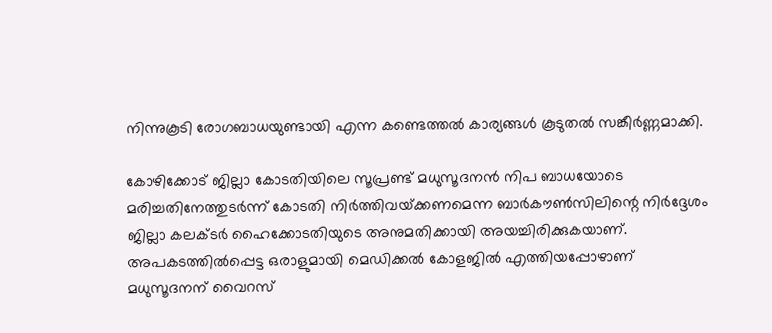നിന്നുകൂടി രോഗബാധയുണ്ടായി എന്ന കണ്ടെത്തല്‍ കാര്യങ്ങള്‍ കൂടുതല്‍ സങ്കീര്‍ണ്ണമാക്കി.

കോഴിക്കോട് ജില്ലാ കോടതിയിലെ സൂപ്രണ്ട് മധുസൂദനന്‍ നിപ ബാധയോടെ മരിച്ചതിനേത്തുടര്‍ന്ന് കോടതി നിര്‍ത്തിവയ്‌ക്കണമെന്ന ബാര്‍കൗണ്‍സിലിന്റെ നിര്‍ദ്ദേശം ജില്ലാ കലക്ടര്‍ ഹൈക്കോടതിയുടെ അനുമതിക്കായി അയച്ചിരിക്കുകയാണ്. അപകടത്തില്‍പ്പെട്ട ഒരാളുമായി മെഡിക്കല്‍ കോളജില്‍ എത്തിയപ്പോഴാണ് മധുസൂദനന് വൈറസ്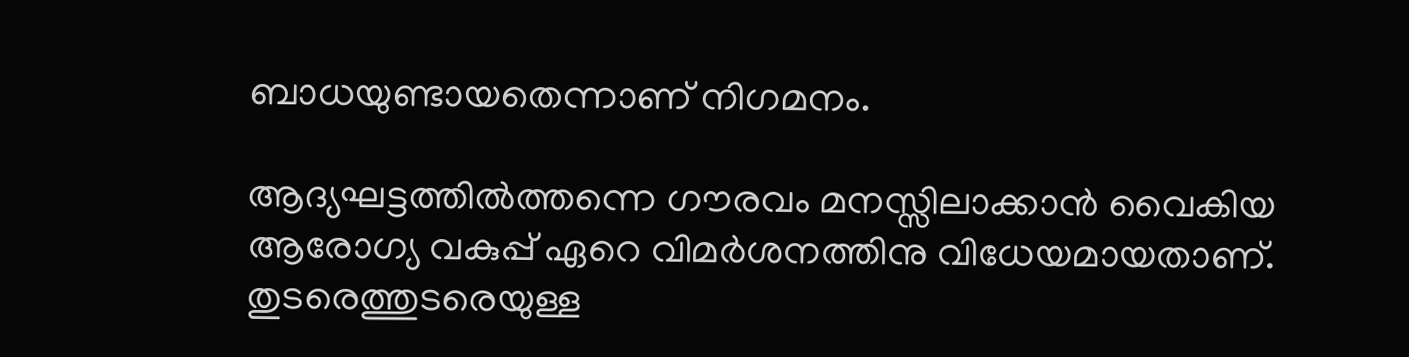ബാധയുണ്ടായതെന്നാണ് നിഗമനം.

ആദ്യഘട്ടത്തില്‍ത്തന്നെ ഗൗരവം മനസ്സിലാക്കാന്‍ വൈകിയ ആരോഗ്യ വകുപ്പ് ഏറെ വിമര്‍ശനത്തിനു വിധേയമായതാണ്. തുടരെത്തുടരെയുള്ള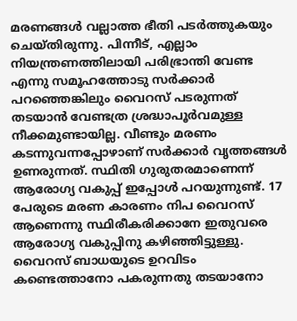മരണങ്ങള്‍ വല്ലാത്ത ഭീതി പടര്‍ത്തുകയും ചെയ്തിരുന്നു. പിന്നീട്, എല്ലാം നിയന്ത്രണത്തിലായി പരിഭ്രാന്തി വേണ്ട എന്നു സമൂഹത്തോടു സര്‍ക്കാര്‍ പറഞ്ഞെങ്കിലും വൈറസ് പടരുന്നത് തടയാന്‍ വേണ്ടത്ര ശ്രദ്ധാപൂര്‍വമുള്ള നീക്കമുണ്ടായില്ല. വീണ്ടും മരണം കടന്നുവന്നപ്പോഴാണ് സര്‍ക്കാര്‍ വൃത്തങ്ങള്‍ ഉണരുന്നത്. സ്ഥിതി ഗുരുതരമാണെന്ന് ആരോഗ്യ വകുപ്പ് ഇപ്പോള്‍ പറയുന്നുണ്ട്. 17 പേരുടെ മരണ കാരണം നിപ വൈറസ് ആണെന്നു സ്ഥിരീകരിക്കാനേ ഇതുവരെ ആരോഗ്യ വകുപ്പിനു കഴിഞ്ഞിട്ടുള്ളു. വൈറസ് ബാധയുടെ ഉറവിടം കണ്ടെത്താനോ പകരുന്നതു തടയാനോ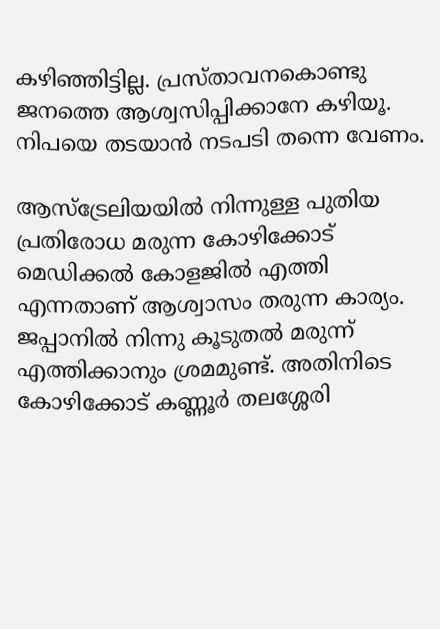കഴിഞ്ഞിട്ടില്ല. പ്രസ്താവനകൊണ്ടു ജനത്തെ ആശ്വസിപ്പിക്കാനേ കഴിയൂ. നിപയെ തടയാന്‍ നടപടി തന്നെ വേണം.

ആസ്ട്രേലിയയില്‍ നിന്നുള്ള പുതിയ പ്രതിരോധ മരുന്ന കോഴിക്കോട് മെഡിക്കല്‍ കോളജില്‍ എത്തി എന്നതാണ് ആശ്വാസം തരുന്ന കാര്യം. ജപ്പാനില്‍ നിന്നു കൂടുതല്‍ മരുന്ന് എത്തിക്കാനും ശ്രമമുണ്ട്. അതിനിടെ കോഴിക്കോട് കണ്ണൂര്‍ തലശ്ശേരി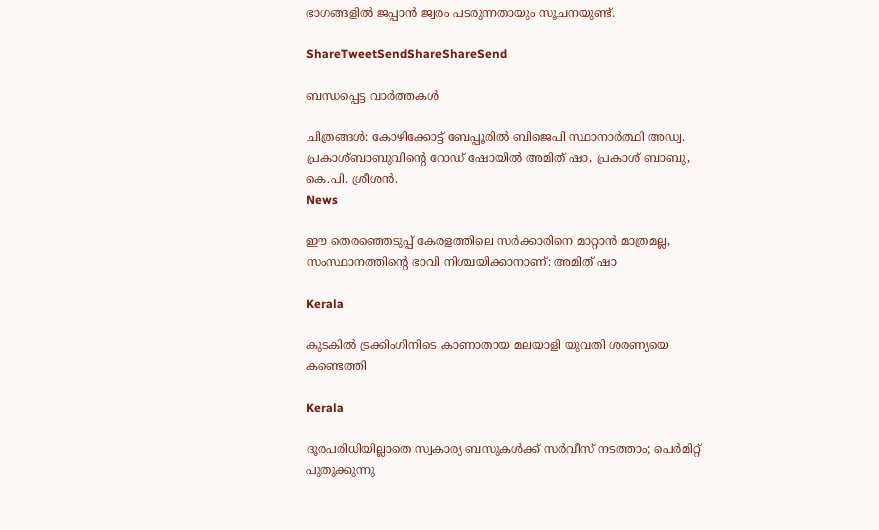ഭാഗങ്ങളില്‍ ജപ്പാന്‍ ജ്വരം പടരുന്നതായും സൂചനയുണ്ട്.

ShareTweetSendShareShareSend

ബന്ധപ്പെട്ട വാര്‍ത്തകള്‍

ചിത്രങ്ങൾ: കോഴിക്കോട്ട് ബേപ്പൂരിൽ ബിജെപി സ്ഥാനാർത്ഥി അഡ്വ. പ്രകാശ്ബാബുവിന്റെ റോഡ് ഷോയിൽ അമിത് ഷാ, പ്രകാശ് ബാബു, കെ.പി. ശ്രീശൻ.
News

ഈ തെരഞ്ഞെടുപ്പ് കേരളത്തിലെ സർക്കാരിനെ മാറ്റാൻ മാത്രമല്ല, സംസ്ഥാനത്തിന്റെ ഭാവി നിശ്ചയിക്കാനാണ്: അമിത് ഷാ

Kerala

കുടകില്‍ ട്രക്കിംഗിനിടെ കാണാതായ മലയാളി യുവതി ശരണ്യയെ കണ്ടെത്തി

Kerala

ദൂരപരിധിയില്ലാതെ സ്വകാര്യ ബസുകള്‍ക്ക് സര്‍വീസ് നടത്താം; പെര്‍മിറ്റ് പുതുക്കുന്നു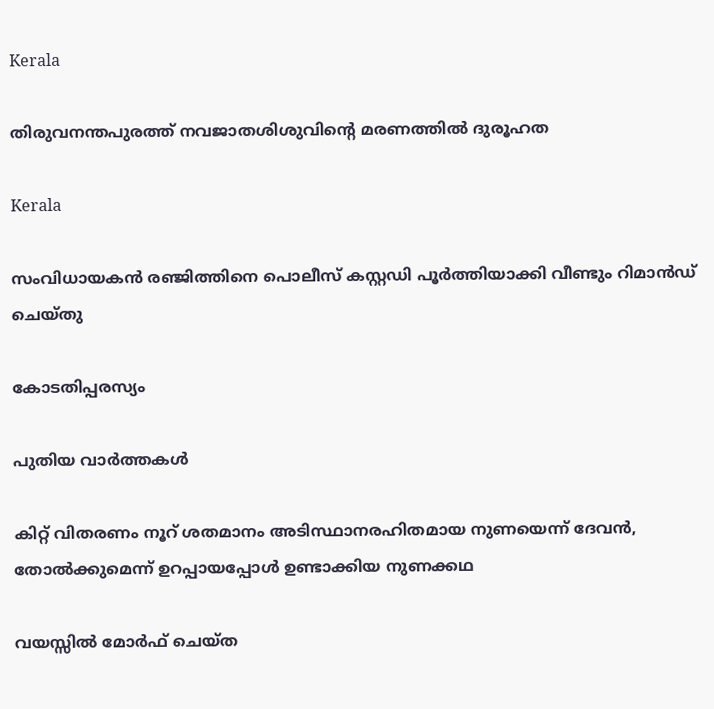Kerala

തിരുവനന്തപുരത്ത് നവജാതശിശുവിന്റെ മരണത്തില്‍ ദുരൂഹത

Kerala

സംവിധായകന്‍ രഞ്ജിത്തിനെ പൊലീസ് കസ്റ്റഡി പൂര്‍ത്തിയാക്കി വീണ്ടും റിമാന്‍ഡ് ചെയ്തു

കോടതിപ്പരസ്യം

പുതിയ വാര്‍ത്തകള്‍

കിറ്റ് വിതരണം നൂറ് ശതമാനം അടിസ്ഥാനരഹിതമായ നുണയെന്ന് ദേവന്‍, തോല്‍ക്കുമെന്ന് ഉറപ്പായപ്പോള്‍ ഉണ്ടാക്കിയ നുണക്കഥ

വയസ്സിൽ മോർഫ് ചെയ്ത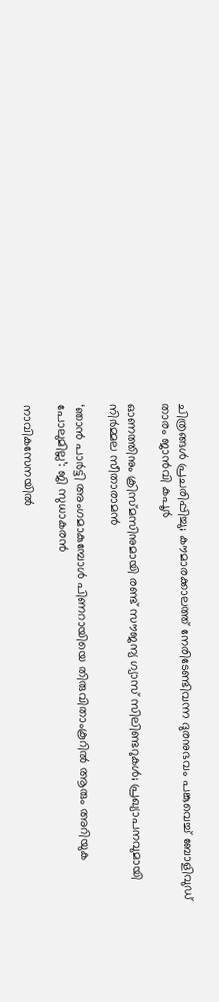ചിത്രങ്ങൾ പ്രചരിപ്പിച്ചു; കൗമാരക്കാലത്ത് നേരിടേണ്ടിവന്ന ദുരനുഭവം പങ്കുവെച്ച് ബോളിവുഡ് താരം ജാൻവി കപൂർ

ഓണത്തിനും ക്രിസ്മസിനുമായി രണ്ട് സൗജന്യ ഗ്യാസ് സിലിണ്ടറുകള്‍; പ്രഖ്യാപനവുമായി നിര്‍മ്മല സീതാരാമൻ

‘ഞാന്‍ പാര്‍ട്ടി അംഗമാകുമ്പോള്‍ പിണറായിയെ തിരുവിതാംകൂറില്‍ ആരും അറിയുക പോലുമില്ല’: ജി സുധാകരന്‍

നാവികസേനയില്‍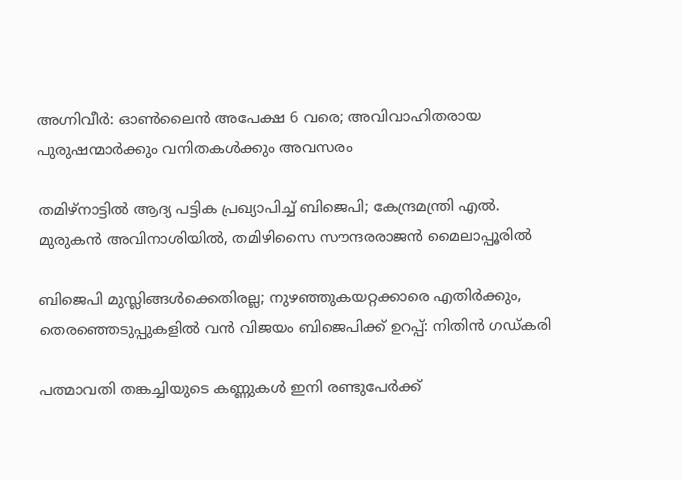അഗ്നിവീര്‍: ഓണ്‍ലൈന്‍ അപേക്ഷ 6 വരെ; അവിവാഹിതരായ പുരുഷന്മാര്‍ക്കും വനിതകള്‍ക്കും അവസരം

തമിഴ്നാട്ടില്‍ ആദ്യ പട്ടിക പ്രഖ്യാപിച്ച് ബിജെപി; കേന്ദ്രമന്ത്രി എല്‍. മുരുകന്‍ അവിനാശിയില്‍, തമിഴിസൈ സൗന്ദരരാജന്‍ മൈലാപ്പൂരില്‍

ബിജെപി മുസ്ലിങ്ങൾക്കെതിരല്ല; നുഴഞ്ഞുകയറ്റക്കാരെ എതിർക്കും, തെരഞ്ഞെടുപ്പുകളിൽ വൻ വിജയം ബിജെപിക്ക് ഉറപ്പ്: നിതിൻ ഗഡ്കരി

പത്മാവതി തങ്കച്ചിയുടെ കണ്ണുകള്‍ ഇനി രണ്ടുപേര്‍ക്ക്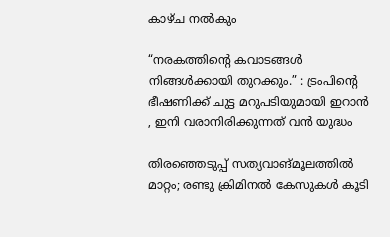കാഴ്ച നല്‍കും

“നരകത്തിന്റെ കവാടങ്ങൾ നിങ്ങൾക്കായി തുറക്കും.” : ട്രംപിന്റെ ഭീഷണിക്ക് ചുട്ട മറുപടിയുമായി ഇറാൻ , ഇനി വരാനിരിക്കുന്നത് വൻ യുദ്ധം

തിരഞ്ഞെടുപ്പ് സത്യവാങ്മൂലത്തിൽ മാറ്റം; രണ്ടു ക്രിമിനൽ കേസുകൾ കൂടി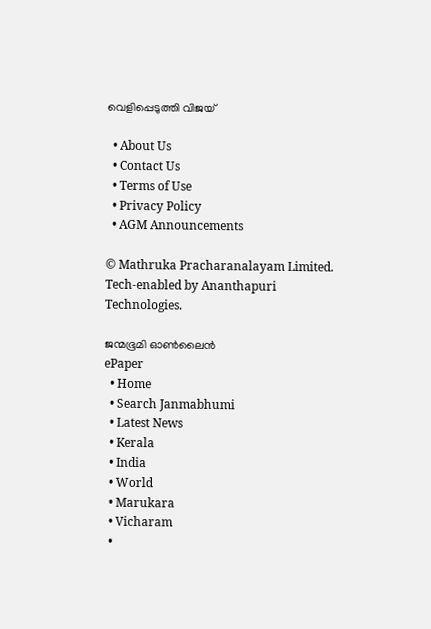വെളിപ്പെടുത്തി വിജയ്

  • About Us
  • Contact Us
  • Terms of Use
  • Privacy Policy
  • AGM Announcements

© Mathruka Pracharanalayam Limited.
Tech-enabled by Ananthapuri Technologies.

ജന്മഭൂമി ഓണ്‍ലൈന്‍
ePaper
  • Home
  • Search Janmabhumi
  • Latest News
  • Kerala
  • India
  • World
  • Marukara
  • Vicharam
  •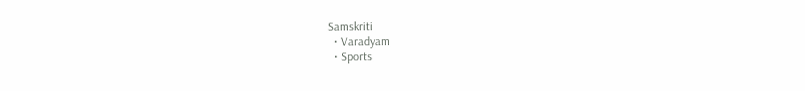Samskriti
  • Varadyam
  • Sports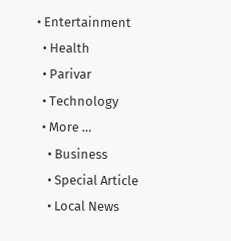• Entertainment
  • Health
  • Parivar
  • Technology
  • More …
    • Business
    • Special Article
    • Local News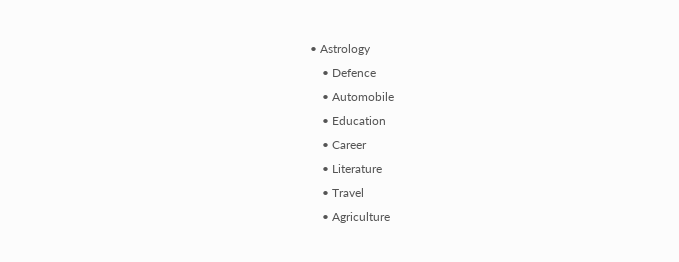• Astrology
    • Defence
    • Automobile
    • Education
    • Career
    • Literature
    • Travel
    • Agriculture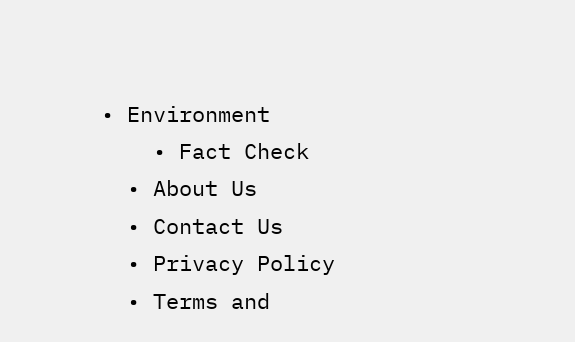• Environment
    • Fact Check
  • About Us
  • Contact Us
  • Privacy Policy
  • Terms and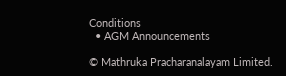Conditions
  • AGM Announcements

© Mathruka Pracharanalayam Limited.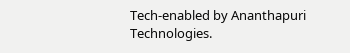Tech-enabled by Ananthapuri Technologies.